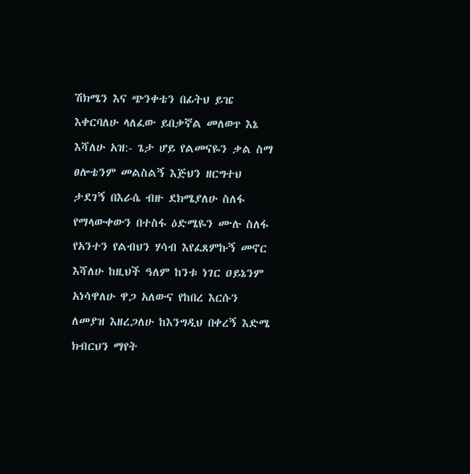ሽክሜን እና ጭንቀቴን በፊትህ ይዤ እቀርባለሁ ላለፈው ይበቃኛል መለወጥ እኔ እሻለሁ አዝ:- ጌታ ሆይ የልመናዬን ቃል ስማ ፀሎቴንም መልስልኝ እጅህን ዘርግተህ ታደገኝ በእራሴ ብዙ ደክሜያለሁ ስለፋ የማላውቀውን በተስፋ ዕድሜዬን ሙሉ ስለፋ የአንተን የልብህን ሃሳብ እየፈጸምኩኝ መኖር እሻለሁ ከዚህች ዓለም ከንቱ ነገር ዐይኔንም አነሳዋለሁ ዋጋ አለውና የከበረ እርሱን ለመያዝ እዘረጋለሁ ከእንግዲህ በቀረኝ እድሜ ክብርህን ማየት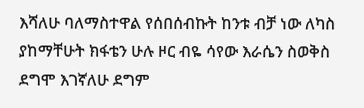እሻለሁ ባለማስተዋል የሰበሰብኩት ከንቱ ብቻ ነው ለካስ ያከማቸሁት ክፋቴን ሁሉ ዞር ብዬ ሳየው እራሴን ስወቅስ ደግሞ እገኛለሁ ደግም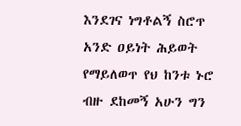እንደገና ነግቶልኝ ስሮጥ አንድ ዐይነት ሕይወት የማይለወጥ የህ ከንቱ ኑሮ ብዙ ደከመኝ አሁን ግን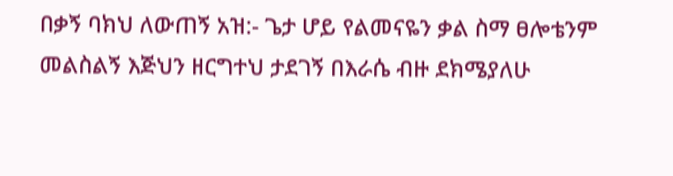በቃኝ ባክህ ለውጠኝ አዝ:- ጌታ ሆይ የልመናዬን ቃል ስማ ፀሎቴንም መልስልኝ እጅህን ዘርግተህ ታደገኝ በእራሴ ብዙ ደክሜያለሁ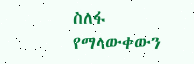ስለፋ የማላውቀውን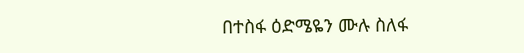በተስፋ ዕድሜዬን ሙሉ ስለፋ